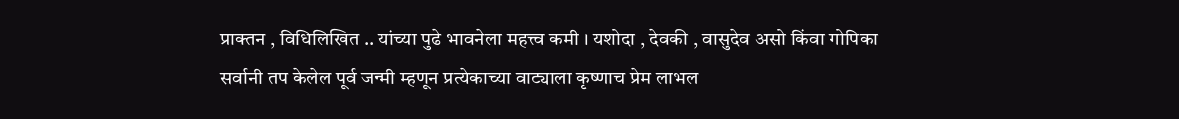प्राक्तन , विधिलिखित .. यांच्या पुढे भावनेला महत्त्व कमी । यशोदा , देवकी , वासुदेव असो किंवा गोपिका सर्वानी तप केलेल पूर्व जन्मी म्हणून प्रत्येकाच्या वाट्याला कृष्णाच प्रेम लाभल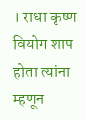। राधा कृष्ण वियोग शाप होता त्यांना म्हणून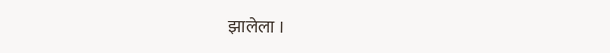झालेला ।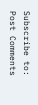Subscribe to:
Post Comments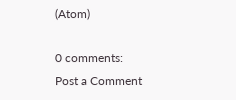(Atom)

0 comments:
Post a Comment